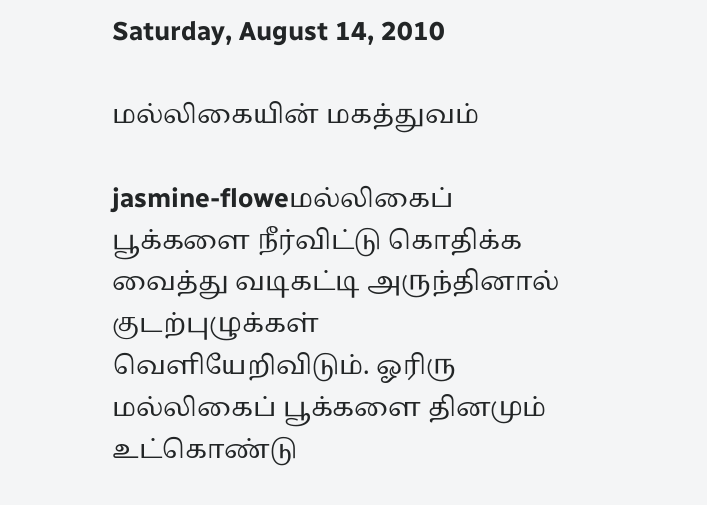Saturday, August 14, 2010

மல்லிகையின் மகத்துவம்

jasmine-floweமல்லிகைப் பூக்களை நீர்விட்டு கொதிக்க வைத்து வடிகட்டி அருந்தினால் குடற்புழுக்கள் வெளியேறிவிடும். ஓரிரு மல்லிகைப் பூக்களை தினமும் உட்கொண்டு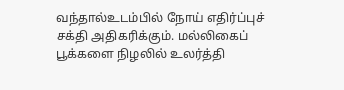வந்தால்உடம்பில் நோய் எதிர்ப்புச் சக்தி அதிகரிக்கும். மல்லிகைப் பூக்களை நிழலில் உலர்த்தி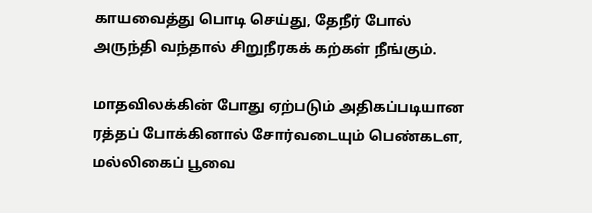காயவைத்து பொடி செய்து, தேநீர் போல் அருந்தி வந்தால் சிறுநீரகக் கற்கள் நீங்கும்.

மாதவிலக்கின் போது ஏற்படும் அதிகப்படியான ரத்தப் போக்கினால் சோர்வடையும் பெண்கடள, மல்லிகைப் பூவை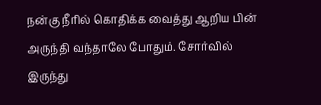நன்கு நீரில் கொதிக்க வைத்து ஆறிய பின் அருந்தி வந்தாலே போதும். சோர்வில் இருந்து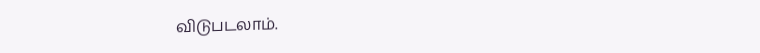விடுபடலாம்.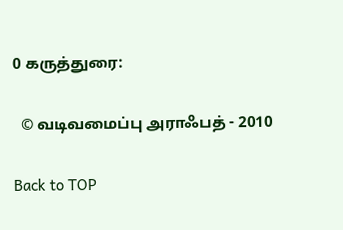0 கருத்துரை:

  © வடிவமைப்பு அராஃபத் - 2010

Back to TOP